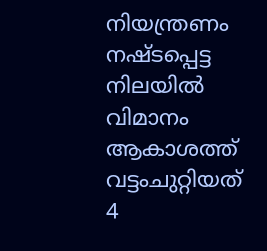നിയന്ത്രണം നഷ്ടപ്പെട്ട നിലയിൽ വിമാനം ആകാശത്ത് വട്ടംചുറ്റിയത് 4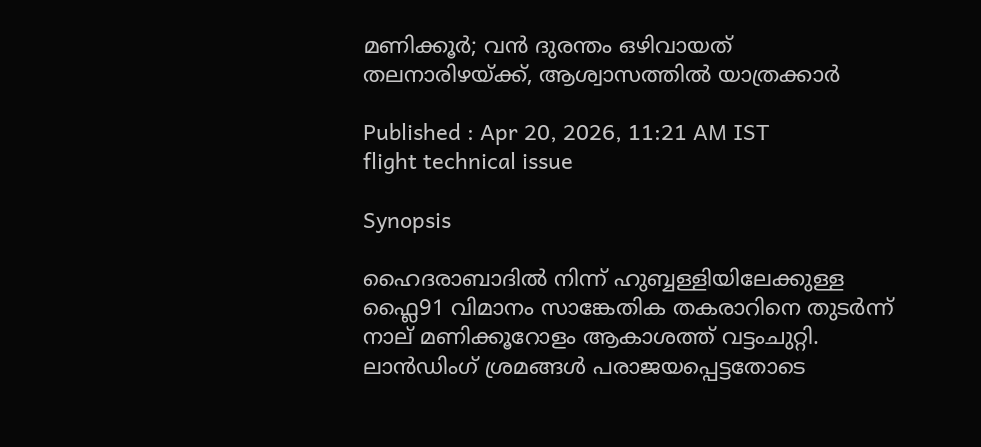മണിക്കൂർ; വൻ ദുരന്തം ഒഴിവായത് തലനാരിഴയ്ക്ക്, ആശ്വാസത്തിൽ യാത്രക്കാർ

Published : Apr 20, 2026, 11:21 AM IST
flight technical issue

Synopsis

ഹൈദരാബാദിൽ നിന്ന് ഹുബ്ബള്ളിയിലേക്കുള്ള ഫ്ലൈ91 വിമാനം സാങ്കേതിക തകരാറിനെ തുടർന്ന് നാല് മണിക്കൂറോളം ആകാശത്ത് വട്ടംചുറ്റി. ലാൻഡിംഗ് ശ്രമങ്ങൾ പരാജയപ്പെട്ടതോടെ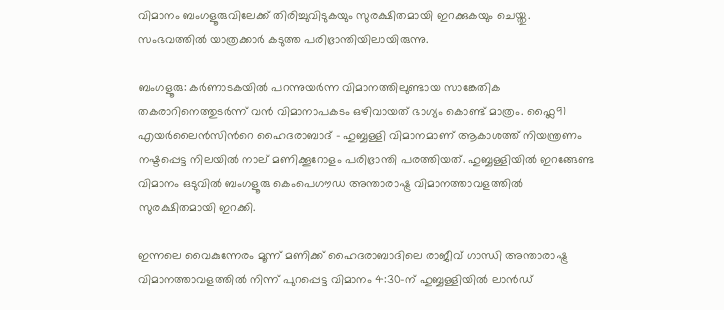വിമാനം ബംഗളൂരുവിലേക്ക് തിരിച്ചുവിടുകയും സുരക്ഷിതമായി ഇറക്കുകയും ചെയ്തു. സംഭവത്തിൽ യാത്രക്കാർ കടുത്ത പരിഭ്രാന്തിയിലായിരുന്നു.

ബംഗളൂരു: കർണാടകയിൽ പറന്നുയർന്ന വിമാനത്തിലുണ്ടായ സാങ്കേതിക തകരാറിനെത്തുടർന്ന് വൻ വിമാനാപകടം ഒഴിവായത് ഭാഗ്യം കൊണ്ട് മാത്രം. ഫ്ലൈ91 എയർലൈൻസിന്‍റെ ഹൈദരാബാദ് - ഹുബ്ബള്ളി വിമാനമാണ് ആകാശത്ത് നിയന്ത്രണം നഷ്ടപ്പെട്ട നിലയിൽ നാല് മണിക്കൂറോളം പരിഭ്രാന്തി പരത്തിയത്. ഹുബ്ബള്ളിയിൽ ഇറങ്ങേണ്ട വിമാനം ഒടുവിൽ ബംഗളൂരു കെംപെഗൗഡ അന്താരാഷ്ട്ര വിമാനത്താവളത്തിൽ സുരക്ഷിതമായി ഇറക്കി.

ഇന്നലെ വൈകുന്നേരം മൂന്ന് മണിക്ക് ഹൈദരാബാദിലെ രാജീവ് ഗാന്ധി അന്താരാഷ്ട്ര വിമാനത്താവളത്തിൽ നിന്ന് പുറപ്പെട്ട വിമാനം 4:30-ന് ഹുബ്ബള്ളിയിൽ ലാൻഡ്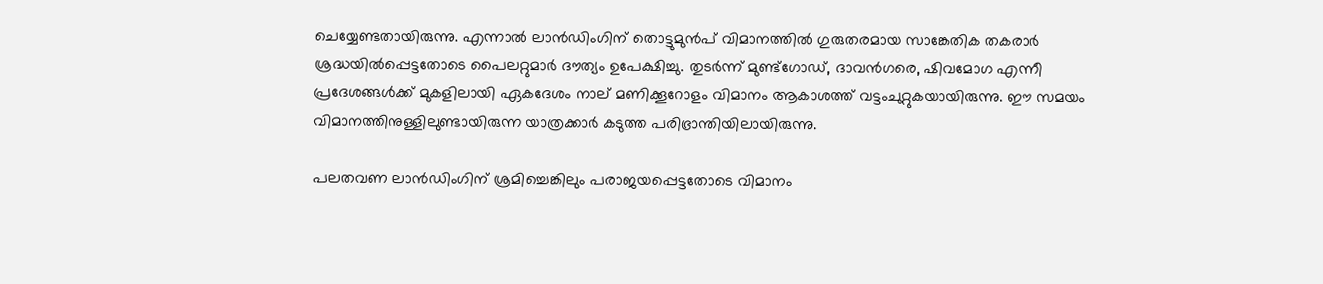ചെയ്യേണ്ടതായിരുന്നു. എന്നാൽ ലാൻഡിംഗിന് തൊട്ടുമുൻപ് വിമാനത്തിൽ ഗുരുതരമായ സാങ്കേതിക തകരാർ ശ്രദ്ധയിൽപ്പെട്ടതോടെ പൈലറ്റുമാർ ദൗത്യം ഉപേക്ഷിച്ചു. തുടർന്ന് മുണ്ട്ഗോഡ്, ദാവൻഗരെ, ഷിവമോഗ എന്നീ പ്രദേശങ്ങൾക്ക് മുകളിലായി ഏകദേശം നാല് മണിക്കൂറോളം വിമാനം ആകാശത്ത് വട്ടംചുറ്റുകയായിരുന്നു. ഈ സമയം വിമാനത്തിനുള്ളിലുണ്ടായിരുന്ന യാത്രക്കാർ കടുത്ത പരിഭ്രാന്തിയിലായിരുന്നു.

പലതവണ ലാൻഡിംഗിന് ശ്രമിച്ചെങ്കിലും പരാജയപ്പെട്ടതോടെ വിമാനം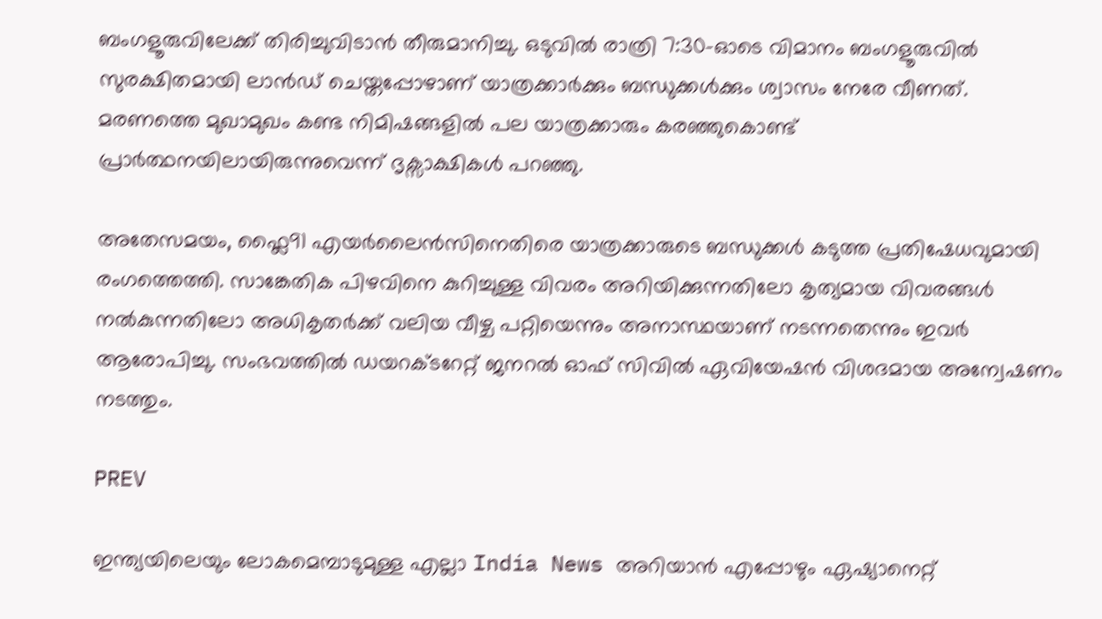ബംഗളൂരുവിലേക്ക് തിരിച്ചുവിടാൻ തീരുമാനിച്ചു. ഒടുവിൽ രാത്രി 7:30-ഓടെ വിമാനം ബംഗളൂരുവിൽ സുരക്ഷിതമായി ലാൻഡ് ചെയ്തപ്പോഴാണ് യാത്രക്കാർക്കും ബന്ധുക്കൾക്കും ശ്വാസം നേരേ വീണത്. മരണത്തെ മുഖാമുഖം കണ്ട നിമിഷങ്ങളിൽ പല യാത്രക്കാരും കരഞ്ഞുകൊണ്ട് പ്രാർത്ഥനയിലായിരുന്നുവെന്ന് ദൃക്സാക്ഷികൾ പറഞ്ഞു.

അതേസമയം, ഫ്ലൈ91 എയർലൈൻസിനെതിരെ യാത്രക്കാരുടെ ബന്ധുക്കൾ കടുത്ത പ്രതിഷേധവുമായി രംഗത്തെത്തി. സാങ്കേതിക പിഴവിനെ കുറിച്ചുള്ള വിവരം അറിയിക്കുന്നതിലോ കൃത്യമായ വിവരങ്ങൾ നൽകുന്നതിലോ അധികൃതർക്ക് വലിയ വീഴ്ച പറ്റിയെന്നും അനാസ്ഥയാണ് നടന്നതെന്നും ഇവർ ആരോപിച്ചു. സംഭവത്തിൽ ഡയറക്ടറേറ്റ് ജനറൽ ഓഫ് സിവിൽ ഏവിയേഷൻ വിശദമായ അന്വേഷണം നടത്തും.

PREV

ഇന്ത്യയിലെയും ലോകമെമ്പാടുമുള്ള എല്ലാ India News അറിയാൻ എപ്പോഴും ഏഷ്യാനെറ്റ്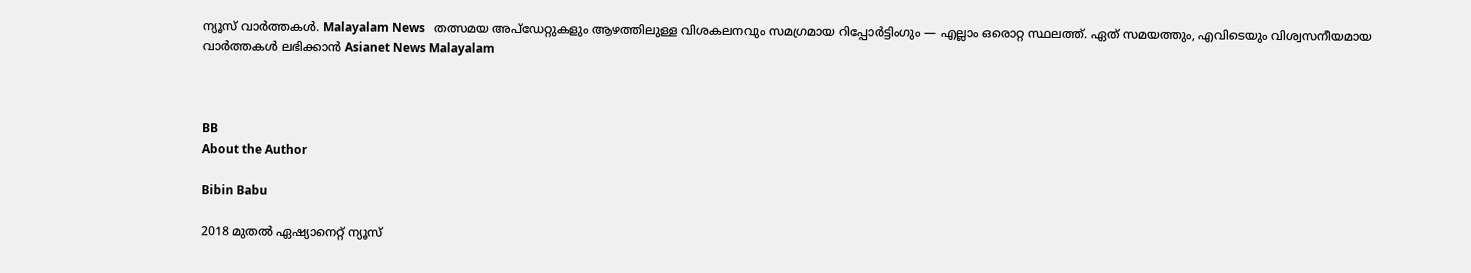ന്യൂസ് വാർത്തകൾ. Malayalam News   തത്സമയ അപ്‌ഡേറ്റുകളും ആഴത്തിലുള്ള വിശകലനവും സമഗ്രമായ റിപ്പോർട്ടിംഗും — എല്ലാം ഒരൊറ്റ സ്ഥലത്ത്. ഏത് സമയത്തും, എവിടെയും വിശ്വസനീയമായ വാർത്തകൾ ലഭിക്കാൻ Asianet News Malayalam



BB
About the Author

Bibin Babu

2018 മുതല്‍ ഏഷ്യാനെറ്റ് ന്യൂസ്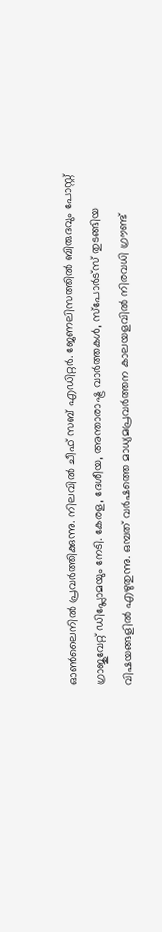ഓണ്‍ലൈനില്‍ പ്രവര്‍ത്തിക്കുന്നു. നിലവില്‍ ചീഫ് സബ് എഡിറ്റർ. ജേണലിസത്തില്‍ ബിരുദവും പോസ്റ്റ് ഗ്രാജുവേറ്റ് ഡിപ്ലോമയും നേടി. കേരള, ദേശീയ, അന്താരാഷ്ട്ര വാര്‍ത്തകള്‍, സ്പോര്‍ട്സ് തുടങ്ങിയ വിഷയങ്ങളില്‍ എഴുതുന്നു. ഒമ്പത് വര്‍ഷത്തെ മാധ്യമപ്രവര്‍ത്തന കാലയളവില്‍ നിരവധി ഗ്രൗണ്ട്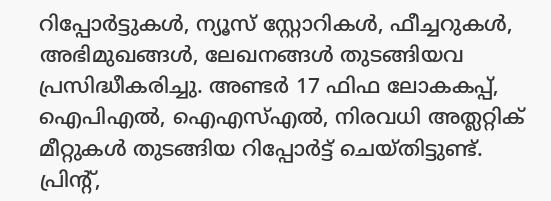റിപ്പോര്‍ട്ടുകള്‍, ന്യൂസ് സ്റ്റോറികള്‍, ഫീച്ചറുകള്‍, അഭിമുഖങ്ങള്‍, ലേഖനങ്ങള്‍ തുടങ്ങിയവ പ്രസിദ്ധീകരിച്ചു. അണ്ടര്‍ 17 ഫിഫ ലോകകപ്പ്, ഐപിഎൽ, ഐഎസ്എൽ, നിരവധി അത്ലറ്റിക് മീറ്റുകൾ തുടങ്ങിയ റിപ്പോര്‍ട്ട് ചെയ്തിട്ടുണ്ട്. പ്രിന്‍റ്,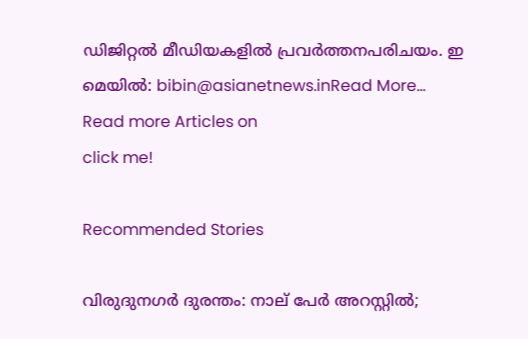ഡിജിറ്റല്‍ മീഡിയകളില്‍ പ്രവര്‍ത്തനപരിചയം. ഇ മെയില്‍: bibin@asianetnews.inRead More...
Read more Articles on
click me!

Recommended Stories

വിരുദുനഗർ ദുരന്തം: നാല് പേർ അറസ്റ്റിൽ;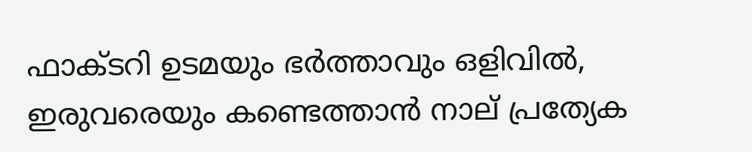ഫാക്ടറി ഉടമയും ഭർത്താവും ഒളിവിൽ, ഇരുവരെയും കണ്ടെത്താൻ നാല് പ്രത്യേക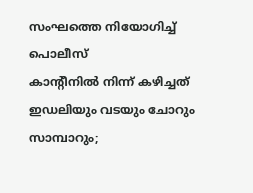സംഘത്തെ നിയോഗിച്ച് പൊലീസ്
കാന്റീനിൽ നിന്ന് കഴിച്ചത് ഇഡലിയും വടയും ചോറും സാമ്പാറും;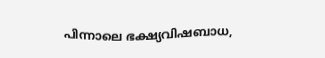പിന്നാലെ ഭക്ഷ്യവിഷബാധ,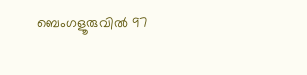ബെംഗളൂരുവിൽ 97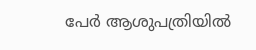പേർ ആശുപത്രിയിൽ